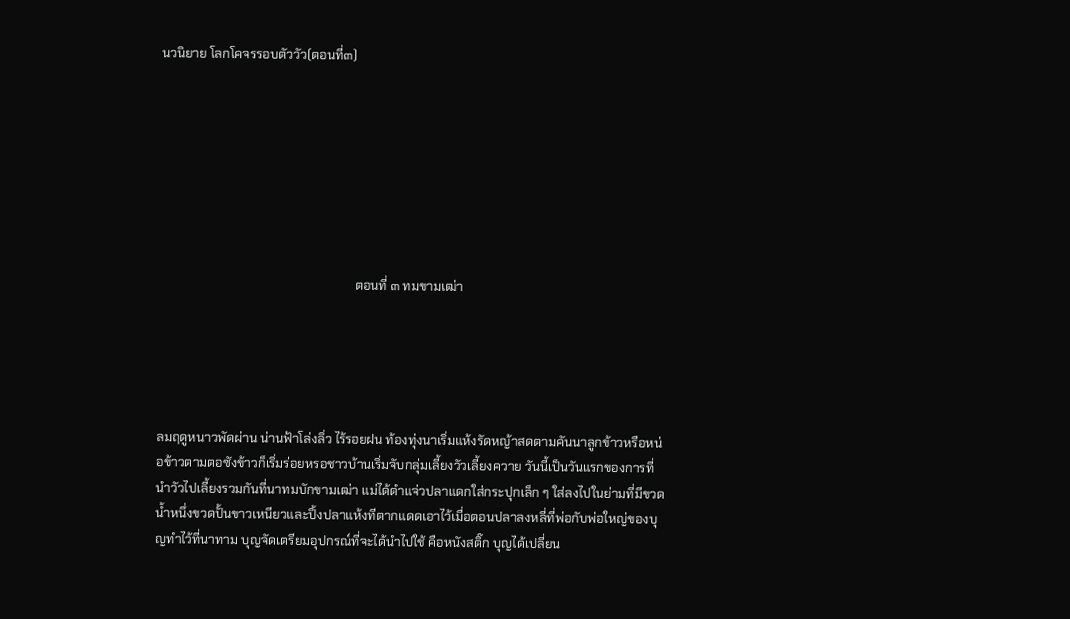นวนิยาย โลกโคจรรอบตัววัว(ตอนที่๓)








                                                              ตอนที่ ๓ ทมขามเฒ่า





ลมฤดูหนาวพัดผ่าน น่านฟ้าโล่งลิ่ว ไร้รอยฝน ท้องทุ่งนาเริ่มแห้งรัดหญ้าสดตามคันนาลูกข้าวหรือหน่อข้าวตามตอซังข้าวก็เริ่มร่อยหรอชาวบ้านเริ่มจับกลุ่มเลี้ยงวัวเลี้ยงควาย วันนี้เป็นวันแรกของการที่นำวัวไปเลี้ยงรวมกันที่นาทมบักขามเฒ่า แม่ได้ตำแจ่วปลาแดกใส่กระปุกเล็ก ๆ ใส่ลงไปในย่ามที่มีขวดน้ำหนึ่งขวดปั้นขาวเหนียวและปิ้งปลาแห้งทีตากแดดเอาไว้เมื่อตอนปลาลงหลี่ที่พ่อกับพ่อใหญ่ของบุญทำไว้ที่นาทาม บุญจัดเตรียมอุปกรณ์ที่จะได้นำไปใช้ คือหนังสติ๊ก บุญได้เปลี่ยน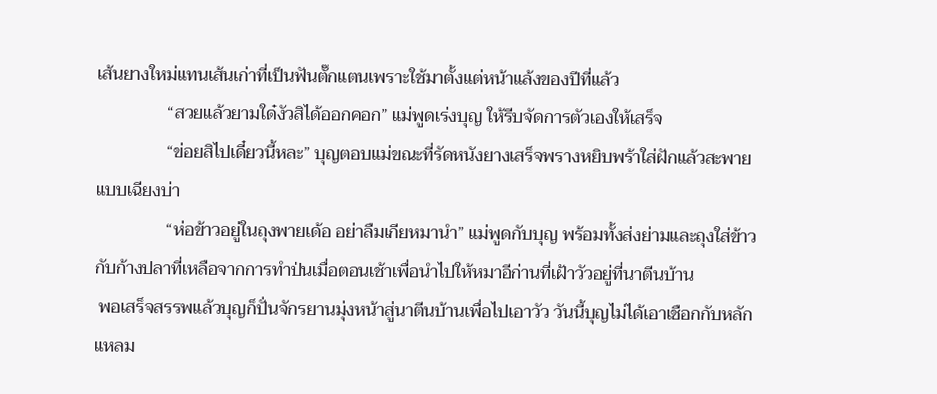เส้นยางใหม่แทนเส้นเก่าที่เป็นฟันตั๊กแตนเพราะใช้มาตั้งแต่หน้าแล้งของปีที่แล้ว
                “สวยแล้วยามใด๋งัวสิได้ออกคอก” แม่พูดเร่งบุญ ให้รีบจัดการตัวเองให้เสร็จ
                “ข่อยสิไปเดี๋ยวนี้หละ” บุญตอบแม่ขณะที่รัดหนังยางเสร็จพรางหยิบพร้าใส่ฝักแล้วสะพายแบบเฉียงบ่า
                “ห่อข้าวอยู่ในถุงพายเด้อ อย่าลืมเกียหมานำ” แม่พูดกับบุญ พร้อมทั้งส่งย่ามและถุงใส่ข้าวกับก้างปลาที่เหลือจากการทำป่นเมื่อตอนเช้าเพื่อนำไปให้หมาอีก่านที่เฝ้าวัวอยู่ที่นาตีนบ้าน
 พอเสร็จสรรพแล้วบุญก็ปั่นจักรยานมุ่งหน้าสู่นาตีนบ้านเพื่อไปเอาวัว วันนี้บุญไม่ได้เอาเชือกกับหลักแหลม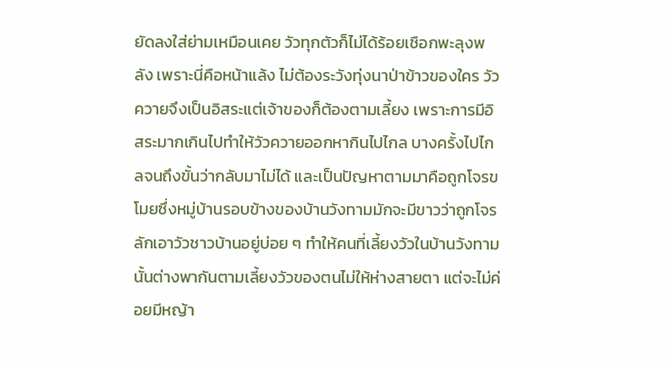ยัดลงใส่ย่ามเหมือนเคย วัวทุกตัวก็ไม่ได้ร้อยเชือกพะลุงพลัง เพราะนี่คือหน้าแล้ง ไม่ต้องระวังทุ่งนาป่าข้าวของใคร วัวควายจึงเป็นอิสระแต่เจ้าของก็ต้องตามเลี้ยง เพราะการมีอิสระมากเกินไปทำให้วัวควายออกหากินไปไกล บางครั้งไปไกลจนถึงขั้นว่ากลับมาไม่ได้ และเป็นปัญหาตามมาคือถูกโจรขโมยซึ่งหมู่บ้านรอบข้างของบ้านวังทามมักจะมีขาวว่าถูกโจรลักเอาวัวชาวบ้านอยู่บ่อย ๆ ทำให้คนที่เลี้ยงวัวในบ้านวังทามนั้นต่างพากันตามเลี้ยงวัวของตนไม่ให้ห่างสายตา แต่จะไม่ค่อยมีหญ้า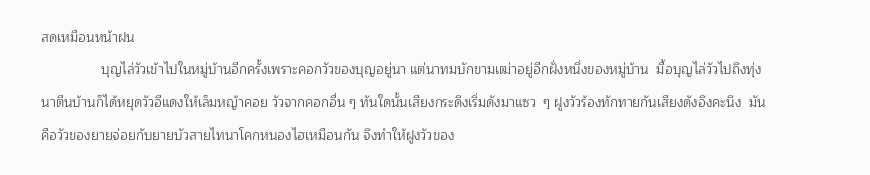สดเหมือนหน้าฝน
                บุญไล่วัวเข้าไปในหมู่บ้านอีกครั้งเพราะคอกวัวของบุญอยู่นา แต่นาทมบักขามเฒ่าอยู่อีกฝั่งหนึ่งของหมู่บ้าน  มื้อบุญไล่วัวไปถึงทุ่งนาตีนบ้านก็ได้หยุดวัวอีแดงให้เล็มหญ้าคอย วัวจากคอกอื่น ๆ ทันใดนั้นเสียงกระดึงเริ่มดังมาแซว  ๆ ฝูงวัวร้องทักทายกันเสียงดังอึงคะนึง  มันคือวัวของยายจ่อยกับยายบัวสายไทนาโคกหนองไฮเหมือนกัน จึงทำให้ฝูงวัวของ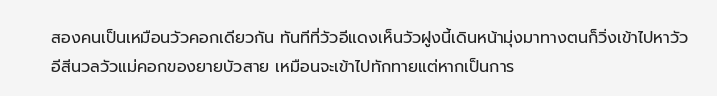สองคนเป็นเหมือนวัวคอกเดียวกัน ทันทีที่วัวอีแดงเห็นวัวฝูงนี้เดินหน้ามุ่งมาทางตนก็วิ่งเข้าไปหาวัวอีสีนวลวัวแม่คอกของยายบัวสาย เหมือนจะเข้าไปทักทายแต่หากเป็นการ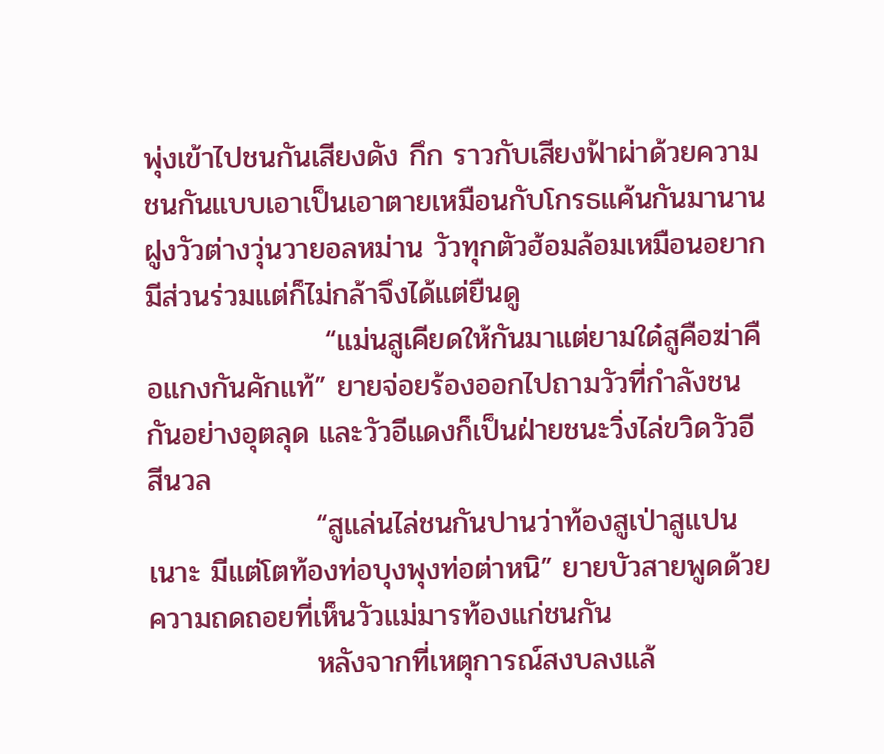พุ่งเข้าไปชนกันเสียงดัง กึก ราวกับเสียงฟ้าผ่าด้วยความชนกันแบบเอาเป็นเอาตายเหมือนกับโกรธแค้นกันมานาน  ฝูงวัวต่างวุ่นวายอลหม่าน วัวทุกตัวฮ้อมล้อมเหมือนอยากมีส่วนร่วมแต่ก็ไม่กล้าจึงได้แต่ยืนดู
                 “แม่นสูเคียดให้กันมาแต่ยามใด๋สูคือฆ่าคือแกงกันคักแท้” ยายจ่อยร้องออกไปถามวัวที่กำลังชนกันอย่างอุตลุด และวัวอีแดงก็เป็นฝ่ายชนะวิ่งไล่ขวิดวัวอีสีนวล
                “สูแล่นไล่ชนกันปานว่าท้องสูเป่าสูแปนเนาะ มีแต่โตท้องท่อบุงพุงท่อต่าหนิ” ยายบัวสายพูดด้วยความถดถอยที่เห็นวัวแม่มารท้องแก่ชนกัน
                หลังจากที่เหตุการณ์สงบลงแล้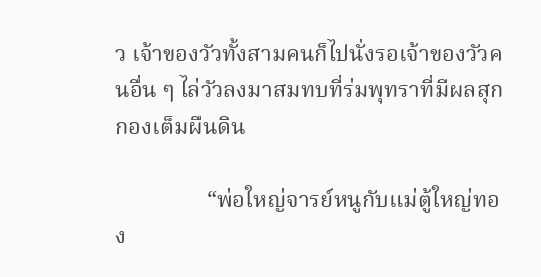ว เจ้าของวัวทั้งสามคนก็ไปนั่งรอเจ้าของวัวคนอื่น ๆ ไล่วัวลงมาสมทบที่ร่มพุทราที่มีผลสุกกองเต็มผืนดิน

                “พ่อใหญ่จารย์หนูกับแม่ตู้ใหญ่ทอง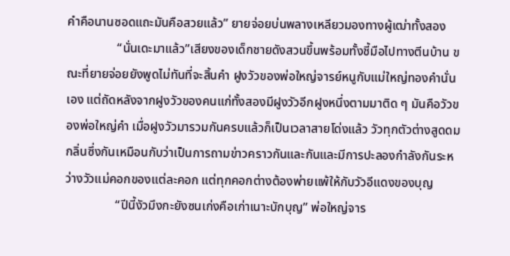คำคือนานซอดแถะมันคือสวยแล้ว” ยายจ่อยบ่นพลางเหลียวมองทางผู้เฒ่าทั้งสอง
                “นั่นเดะมาแล้ว”เสียงของเด็กชายดังสวนขึ้นพร้อมทั้งชี้มือไปทางตีนบ้าน ขณะที่ยายจ่อยยังพูดไม่ทันที่จะสิ้นคำ ฝูงวัวของพ่อใหญ่จารย์หนูกับแม่ใหญ่ทองคำนั่นเอง แต่ถัดหลังจากฝูงวัวของคนแก่ทั้งสองมีฝูงวัวอีกฝูงหนึ่งตามมาติด ๆ มันคือวัวของพ่อใหญ่คำ เมื่อฝูงวัวมารวมกันครบแล้วก็เป็นเวลาสายโด่งแล้ว วัวทุกตัวต่างสูดดมกลิ่นซึ่งกันเหมือนกับว่าเป็นการถามข่าวคราวกันและกันและมีการปะลองกำลังกันระหว่างวัวแม่คอกของแต่ละคอก แต่ทุกคอกต่างต้องพ่ายแพ้ให้กับวัวอีแดงของบุญ
                “ปีนี้งัวมึงกะยังซนเก่งคือเก่าเนาะบักบุญ” พ่อใหญ่จาร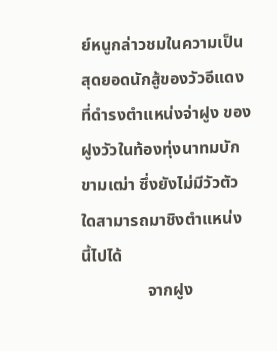ย์หนูกล่าวชมในความเป็นสุดยอดนักสู้ของวัวอีแดงที่ดำรงตำแหน่งจ่าฝูง ของฝูงวัวในท้องทุ่งนาทมบักขามเฒ่า ซึ่งยังไม่มีวัวตัวใดสามารถมาชิงตำแหน่งนี้ไปได้
                จากฝูง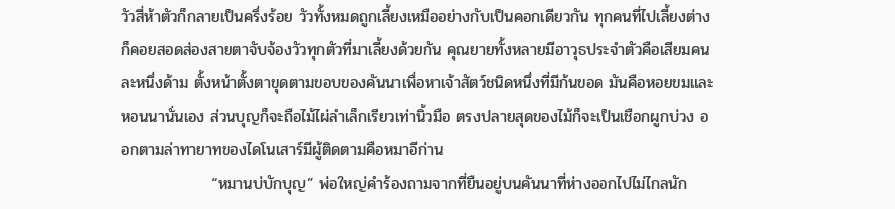วัวสี่ห้าตัวก็กลายเป็นครึ่งร้อย วัวทั้งหมดถูกเลี้ยงเหมืออย่างกับเป็นคอกเดียวกัน ทุกคนที่ไปเลี้ยงต่างก็คอยสอดส่องสายตาจับจ้องวัวทุกตัวที่มาเลี้ยงด้วยกัน คุณยายทั้งหลายมีอาวุธประจำตัวคือเสียมคนละหนึ่งด้าม ตั้งหน้าตั้งตาขุดตามขอบของคันนาเพื่อหาเจ้าสัตว์ชนิดหนึ่งที่มีก้นขอด มันคือหอยขมและหอนนานั่นเอง ส่วนบุญก็จะถือไม้ไผ่ลำเล็กเรียวเท่านิ้วมือ ตรงปลายสุดของไม้ก็จะเป็นเชือกผูกบ่วง ออกตามล่าทายาทของไดโนเสาร์มีผู้ติดตามคือหมาอีก่าน
                “หมานบ่บักบุญ” พ่อใหญ่คำร้องถามจากที่ยืนอยู่บนคันนาที่ห่างออกไปไม่ไกลนัก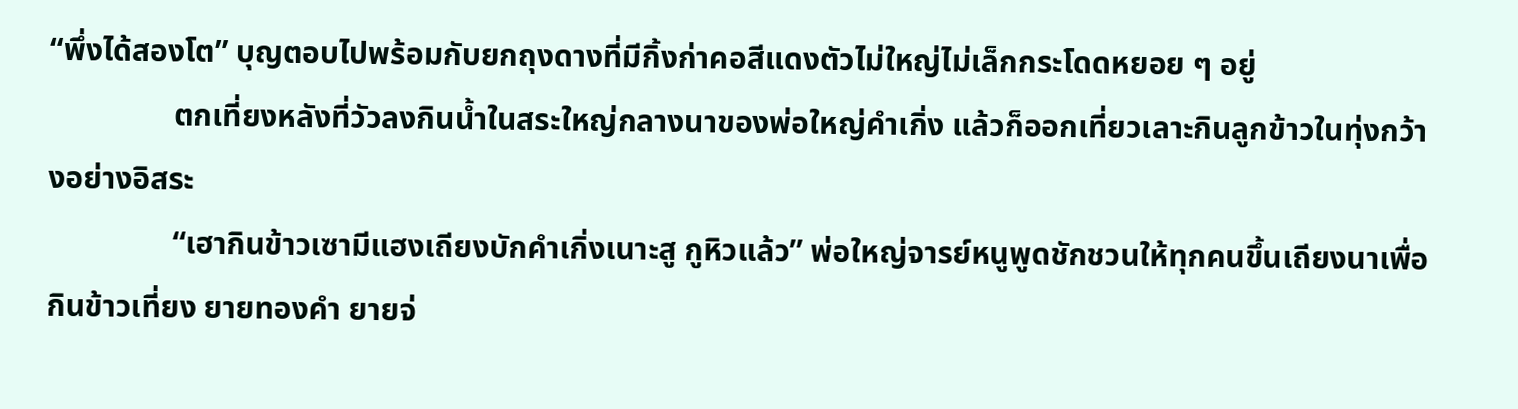“พึ่งได้สองโต” บุญตอบไปพร้อมกับยกถุงดางที่มีกิ้งก่าคอสีแดงตัวไม่ใหญ่ไม่เล็กกระโดดหยอย ๆ อยู่
                ตกเที่ยงหลังที่วัวลงกินน้ำในสระใหญ่กลางนาของพ่อใหญ่คำเกิ่ง แล้วก็ออกเที่ยวเลาะกินลูกข้าวในทุ่งกว้างอย่างอิสระ
                “เฮากินข้าวเซามีแฮงเถียงบักคำเกิ่งเนาะสู กูหิวแล้ว” พ่อใหญ่จารย์หนูพูดชักชวนให้ทุกคนขึ้นเถียงนาเพื่อกินข้าวเที่ยง ยายทองคำ ยายจ่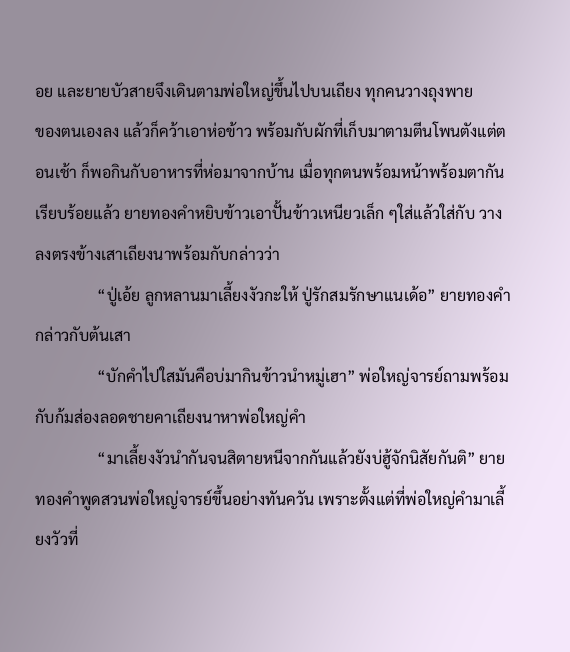อย และยายบัวสายจึงเดินตามพ่อใหญ่ขึ้นไปบนเถียง ทุกคนวางถุงพาย          ของตนเองลง แล้วก็คว้าเอาห่อข้าว พร้อมกับผักที่เก็บมาตามตีนโพนตังแต่ตอนเช้า ก็พอกินกับอาหารที่ห่อมาจากบ้าน เมื่อทุกตนพร้อมหน้าพร้อมตากันเรียบร้อยแล้ว ยายทองคำหยิบข้าวเอาปั้นข้าวเหนียวเล็ก ๆใส่แล้วใส่กับ วางลงตรงข้างเสาเถียงนาพร้อมกับกล่าวว่า
                “ปู่เอ้ย ลูกหลานมาเลี้ยงงัวกะให้ ปู่รักสมรักษาแนเด้อ” ยายทองคำกล่าวกับต้นเสา
                “บักคำไปใสมันคือบ่มากินข้าวนำหมู่เฮา” พ่อใหญ่จารย์ถามพร้อมกับก้มส่องลอดชายคาเถียงนาหาพ่อใหญ่คำ
                “มาเลี้ยงงัวนำกันจนสิตายหนีจากกันแล้วยังบ่ฮู้จักนิสัยกันติ” ยายทองคำพูดสวนพ่อใหญ่จารย์ขึ้นอย่างทันควัน เพราะตั้งแต่ที่พ่อใหญ่คำมาเลี้ยงวัวที่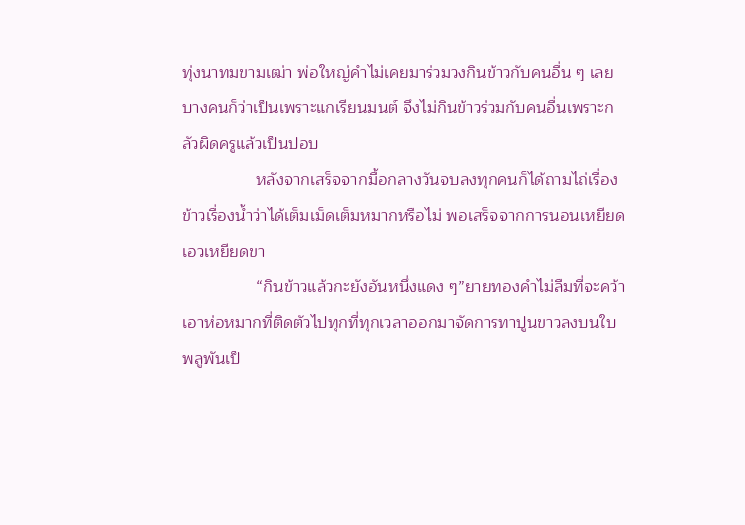ทุ่งนาทมขามเฒ่า พ่อใหญ่คำไม่เคยมาร่วมวงกินข้าวกับคนอื่น ๆ เลย บางคนก็ว่าเป็นเพราะแกเรียนมนต์ จึงไม่กินข้าวร่วมกับคนอื่นเพราะกลัวผิดครูแล้วเป็นปอบ
                หลังจากเสร็จจากมื้อกลางวันจบลงทุกคนก็ได้ถามไถ่เรื่องข้าวเรื่องน้ำว่าได้เต็มเม็ดเต็มหมากหรือไม่ พอเสร็จจากการนอนเหยียดเอวเหยียดขา
                “กินข้าวแล้วกะยังอันหนึ่งแดง ๆ”ยายทองคำไม่ลืมที่จะคว้าเอาห่อหมากที่ติดตัวไปทุกที่ทุกเวลาออกมาจัดการทาปูนขาวลงบนใบพลูพันเป็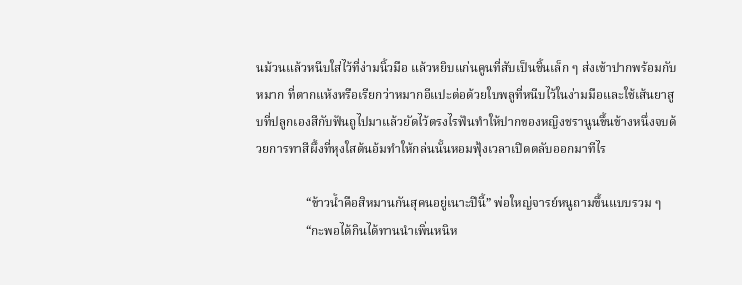นม้วนแล้วหนีบใส่ไว้ที่ง่ามนิ้วมือ แล้วหยิบแก่นคูนที่สับเป็นชิ้นเล็ก ๆ ส่งเข้าปากพร้อมกับหมาก ที่ตากแห้งหรือเรียกว่าหมากอีแปะต่อด้วยใบพลูที่หนีบไว้ในง่ามมือและใช้เส้นยาสูบที่ปลูกเองสีกับฟันถูไปมาแล้วยัดไว้ตรงไรฟันทำให้ปากของหญิงชรานูนขึ้นข้างหนึ่งจบด้วยการทาสีผึ้งที่หุงใสต้นอ้มทำให้กล่นนั้นหอมฟุ้งเวลาเปิดตลับออกมาทีไร

                “ข้าวน้ำคือสิหมานกันสุคนอยู่เนาะปีนี้” พ่อใหญ่จารย์หนูถามขึ้นแบบรวม ๆ
                “กะพอได้กินได้ทานนำเพิ่นหนิห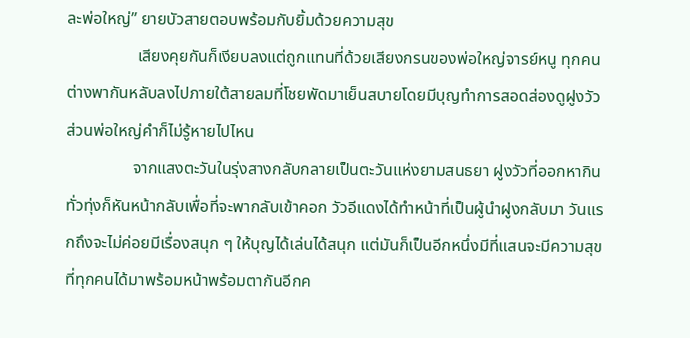ละพ่อใหญ่” ยายบัวสายตอบพร้อมกับยิ้มด้วยความสุข
                 เสียงคุยกันก็เงียบลงแต่ถูกแทนที่ด้วยเสียงกรนของพ่อใหญ่จารย์หนู ทุกคนต่างพากันหลับลงไปภายใต้สายลมที่โชยพัดมาเย็นสบายโดยมีบุญทำการสอดส่องดูฝูงวัว ส่วนพ่อใหญ่คำก็ไม่รู้หายไปไหน
                จากแสงตะวันในรุ่งสางกลับกลายเป็นตะวันแห่งยามสนธยา ฝูงวัวที่ออกหากินทั่วทุ่งก็หันหน้ากลับเพื่อที่จะพากลับเข้าคอก วัวอีแดงได้ทำหน้าที่เป็นผู้นำฝูงกลับมา วันแรกถึงจะไม่ค่อยมีเรื่องสนุก ๆ ให้บุญได้เล่นได้สนุก แต่มันก็เป็นอีกหนึ่งมีที่แสนจะมีความสุขที่ทุกคนได้มาพร้อมหน้าพร้อมตากันอีกค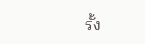รั้ง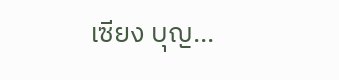เซียง บุญ...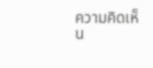ความคิดเห็น